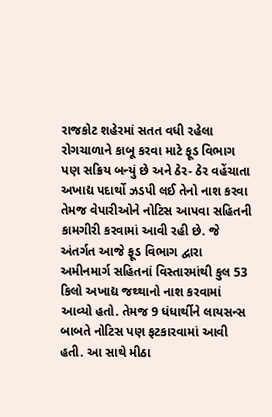રાજકોટ શહેરમાં સતત વધી રહેલા રોગચાળાને કાબૂ કરવા માટે ફૂડ વિભાગ પણ સક્રિય બન્યું છે અને ઠેર- ઠેર વહેંચાતા અખાદ્ય પદાર્થો ઝડપી લઈ તેનો નાશ કરવા તેમજ વેપારીઓને નોટિસ આપવા સહિતની કામગીરી કરવામાં આવી રહી છે. જે અંતર્ગત આજે ફૂડ વિભાગ દ્વારા અમીનમાર્ગ સહિતનાં વિસ્તારમાંથી કુલ 53 કિલો અખાદ્ય જથ્થાનો નાશ કરવામાં આવ્યો હતો. તેમજ 9 ધંધાર્થીને લાયસન્સ બાબતે નોટિસ પણ ફટકારવામાં આવી હતી. આ સાથે મીઠા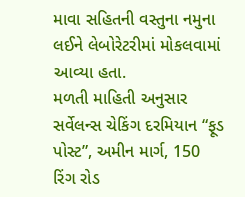માવા સહિતની વસ્તુના નમુના લઈને લેબોરેટરીમાં મોકલવામાં આવ્યા હતા.
મળતી માહિતી અનુસાર સર્વેલન્સ ચેકિંગ દરમિયાન “ફૂડ પોસ્ટ”, અમીન માર્ગ, 150 રિંગ રોડ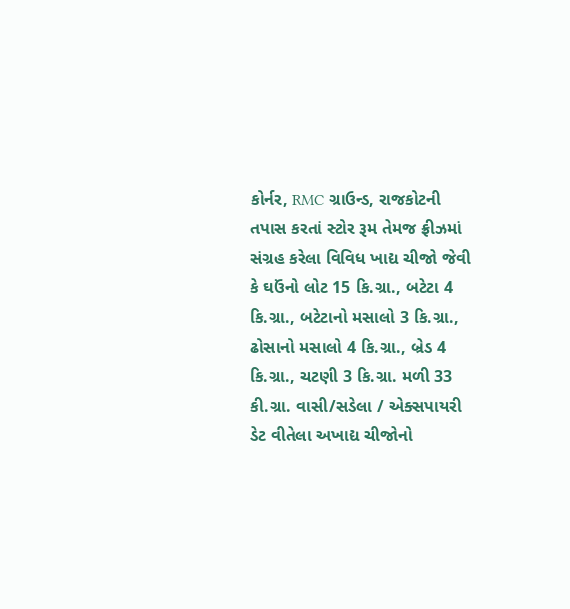કોર્નર, RMC ગ્રાઉન્ડ, રાજકોટની તપાસ કરતાં સ્ટોર રૂમ તેમજ ફ્રીઝમાં સંગ્રહ કરેલા વિવિધ ખાદ્ય ચીજો જેવી કે ઘઉંનો લોટ 15 કિ.ગ્રા., બટેટા 4 કિ.ગ્રા., બટેટાનો મસાલો 3 કિ.ગ્રા., ઢોસાનો મસાલો 4 કિ.ગ્રા., બ્રેડ 4 કિ.ગ્રા., ચટણી 3 કિ.ગ્રા. મળી 33 કી.ગ્રા. વાસી/સડેલા / એક્સપાયરી ડેટ વીતેલા અખાદ્ય ચીજોનો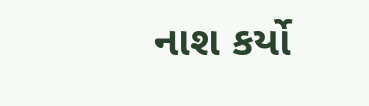નાશ કર્યો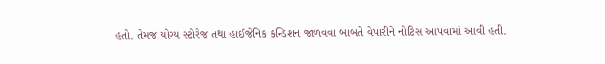હતો. તેમજ યોગ્ય સ્ટોરેજ તથા હાઈજેનિક કન્ડિશન જાળવવા બાબતે વેપારીને નોટિસ આપવામાં આવી હતી.